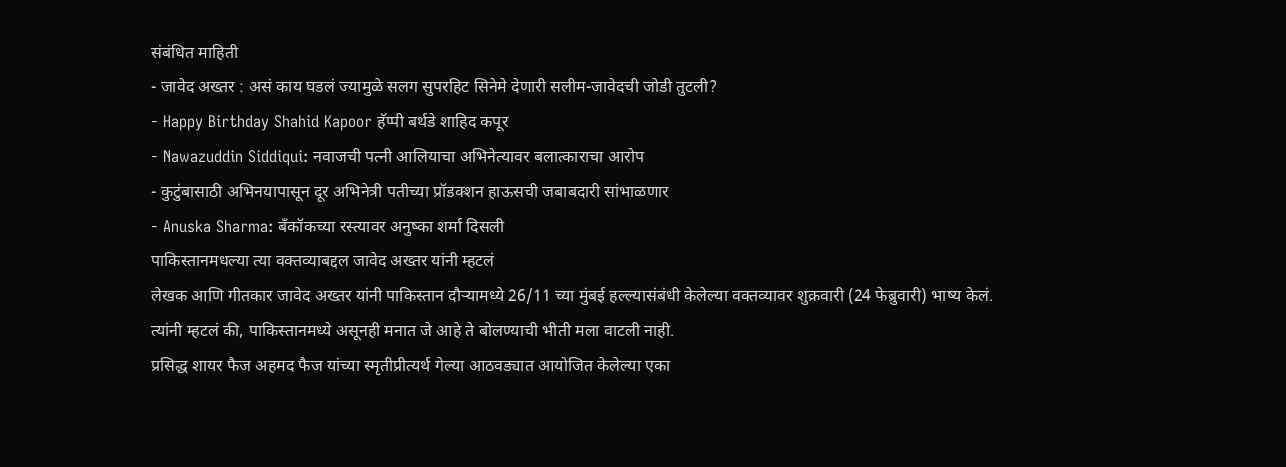संबंधित माहिती
- जावेद अख्तर : असं काय घडलं ज्यामुळे सलग सुपरहिट सिनेमे देणारी सलीम-जावेदची जोडी तुटली?
- Happy Birthday Shahid Kapoor हॅप्पी बर्थडे शाहिद कपूर
- Nawazuddin Siddiqui: नवाजची पत्नी आलियाचा अभिनेत्यावर बलात्काराचा आरोप
- कुटुंबासाठी अभिनयापासून दूर अभिनेत्री पतीच्या प्रॉडक्शन हाऊसची जबाबदारी सांभाळणार
- Anuska Sharma: बँकॉकच्या रस्त्यावर अनुष्का शर्मा दिसली
पाकिस्तानमधल्या त्या वक्तव्याबद्दल जावेद अख्तर यांनी म्हटलं
लेखक आणि गीतकार जावेद अख्तर यांनी पाकिस्तान दौऱ्यामध्ये 26/11 च्या मुंबई हल्ल्यासंबंधी केलेल्या वक्तव्यावर शुक्रवारी (24 फेब्रुवारी) भाष्य केलं.
त्यांनी म्हटलं की, पाकिस्तानमध्ये असूनही मनात जे आहे ते बोलण्याची भीती मला वाटली नाही.
प्रसिद्ध शायर फैज अहमद फैज यांच्या स्मृतीप्रीत्यर्थ गेल्या आठवड्यात आयोजित केलेल्या एका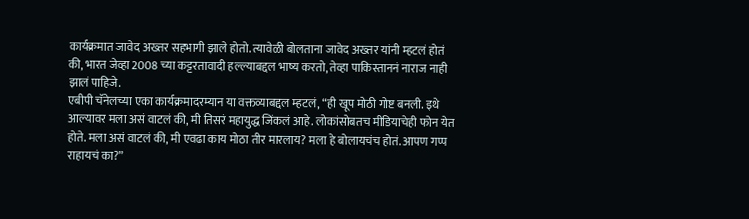कार्यक्रमात जावेद अख्तर सहभागी झाले होतो. त्यावेळी बोलताना जावेद अख्तर यांनी म्हटलं होतं की, भारत जेव्हा 2008 च्या कट्टरतावादी हल्ल्याबद्दल भाष्य करतो, तेव्हा पाकिस्ताननं नाराज नाही झालं पाहिजे.
एबीपी चॅनेलच्या एका कार्यक्रमादरम्यान या वक्तव्याबद्दल म्हटलं, “ही खूप मोठी गोष्ट बनली. इथे आल्यावर मला असं वाटलं की, मी तिसरं महायुद्ध जिंकलं आहे. लोकांसोबतच मीडियाचेही फोन येत होते. मला असं वाटलं की, मी एवढा काय मोठा तीर मारलाय? मला हे बोलायचंच होतं. आपण गप्प राहायचं का?”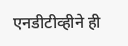एनडीटीव्हीने ही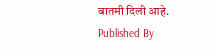बातमी दिली आहे.
Published By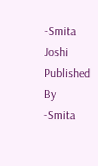-Smita Joshi
Published By -Smita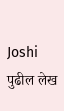Joshi
पुढील लेख